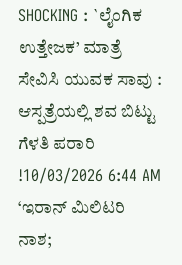SHOCKING : `ಲೈಂಗಿಕ ಉತ್ತೇಜಕ’ ಮಾತ್ರೆ ಸೇವಿಸಿ ಯುವಕ ಸಾವು : ಆಸ್ಪತ್ರೆಯಲ್ಲಿ ಶವ ಬಿಟ್ಟು ಗೆಳತಿ ಪರಾರಿ !10/03/2026 6:44 AM
‘ಇರಾನ್ ಮಿಲಿಟರಿ ನಾಶ;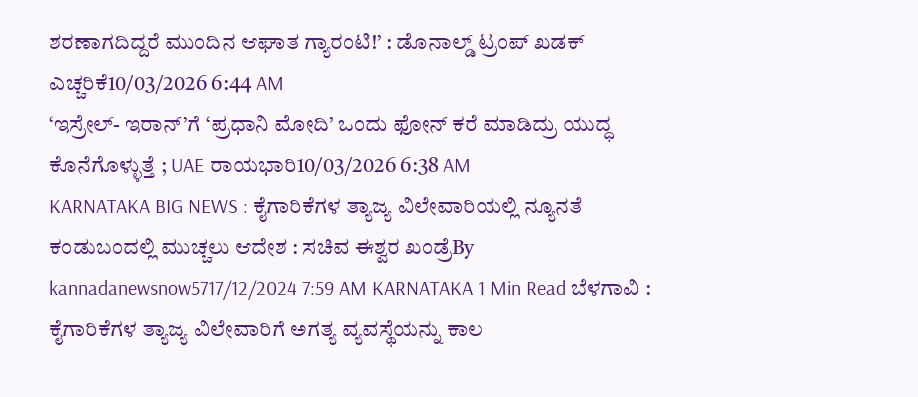ಶರಣಾಗದಿದ್ದರೆ ಮುಂದಿನ ಆಘಾತ ಗ್ಯಾರಂಟಿ!’ : ಡೊನಾಲ್ಡ್ ಟ್ರಂಪ್ ಖಡಕ್ ಎಚ್ಚರಿಕೆ10/03/2026 6:44 AM
‘ಇಸ್ರೇಲ್- ಇರಾನ್’ಗೆ ‘ಪ್ರಧಾನಿ ಮೋದಿ’ ಒಂದು ಫೋನ್ ಕರೆ ಮಾಡಿದ್ರು ಯುದ್ಧ ಕೊನೆಗೊಳ್ಳುತ್ತೆ ; UAE ರಾಯಭಾರಿ10/03/2026 6:38 AM
KARNATAKA BIG NEWS : ಕೈಗಾರಿಕೆಗಳ ತ್ಯಾಜ್ಯ ವಿಲೇವಾರಿಯಲ್ಲಿ ನ್ಯೂನತೆ ಕಂಡುಬಂದಲ್ಲಿ ಮುಚ್ಚಲು ಆದೇಶ : ಸಚಿವ ಈಶ್ವರ ಖಂಡ್ರೆBy kannadanewsnow5717/12/2024 7:59 AM KARNATAKA 1 Min Read ಬೆಳಗಾವಿ : ಕೈಗಾರಿಕೆಗಳ ತ್ಯಾಜ್ಯ ವಿಲೇವಾರಿಗೆ ಅಗತ್ಯ ವ್ಯವಸ್ಥೆಯನ್ನು ಕಾಲ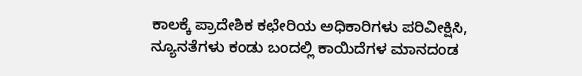ಕಾಲಕ್ಕೆ ಪ್ರಾದೇಶಿಕ ಕಛೇರಿಯ ಅಧಿಕಾರಿಗಳು ಪರಿವೀಕ್ಷಿಸಿ, ನ್ಯೂನತೆಗಳು ಕಂಡು ಬಂದಲ್ಲಿ ಕಾಯಿದೆಗಳ ಮಾನದಂಡ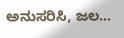ಅನುಸರಿಸಿ, ಜಲ…